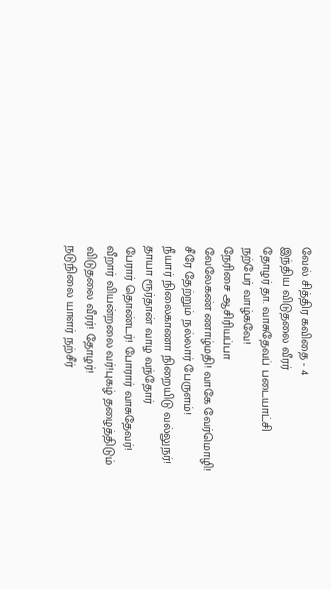வேல் சித்திர கவிதை - 4
இந்திய விடுதலை வீரர்
தோழர் தா. வாசுதேவப் படையாட்சி
நற்பேர் வாழ்கவே!
நேரிசை ஆசிரியப்பா
வேலேகண் ணாழ்மதி! வாகே வேர்மொழி!
சீரே தேற்றும் நல்லார் பேருளம்!
நீயார் நிலைகாணா நிறையிடு வல்லுநர்!
தாயா ரூர்தான் வாழ வந்தோர்
பேரார் தொண்டர்! போரார் வாசுதேவர்!
வீறார் வியன்றலை வர்!புகழ் தழைத்திடும்
விடுதலை வீரர்! தோழர்!
நடுநிலை யாளர் நற்சீர்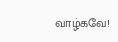வாழ்கவே!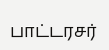பாட்டரசர்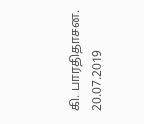கி. பாரதிதாசன.
20.07.2019